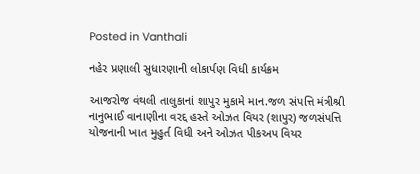Posted in Vanthali

નહેર પ્રણાલી સુધારણાની લોકાર્પણ વિધી કાર્યક્રમ

આજરોજ વંથલી તાલુકાનાં શાપુર મુકામે માન.જળ સંપત્તિ મંત્રીશ્રી નાનુભાઈ વાનાણીના વરદ્દ હસ્તે ઓઝત વિયર (શાપુર) જળસંપત્તિ યોજનાની ખાત મુહુર્ત વિધી અને ઓઝત પીકઅપ વિયર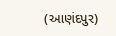(આણંદપુર)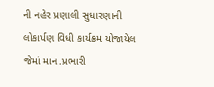ની નહેર પ્રણાલી સુધારણાની લોકાર્પણ વિધી કાર્યક્રમ યોજાયેલ જેમાં માન.પ્રભારી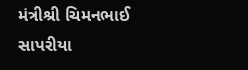મંત્રીશ્રી ચિમનભાઈ સાપરીયા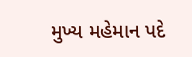મુખ્ય મહેમાન પદે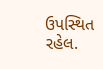ઉપસ્થિત રહેલ.